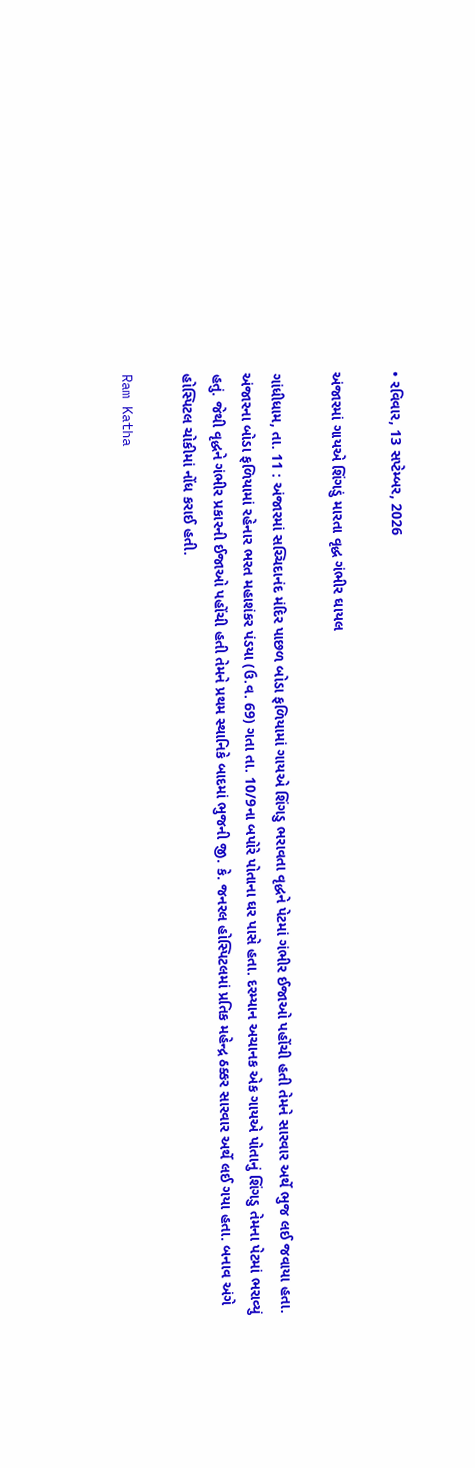• રવિવાર, 13 સપ્ટેમ્બર, 2026

અંજારમાં ગાયએ શિંગડું મારતા વૃદ્ધ ગંભીર ઘાયલ

ગાંધીધામ, તા. 11 : અંજારમાં સચ્ચિદાનંદ મંદિર પાછળ બોડા ફળિયામાં ગાયએ શિંગડુ ભરાવતા વૃદ્ધને પેટમાં ગંભીર ઈજાઓ પહોંચી હતી તેમને સારવાર અર્થે ભુજ લઈ જવાયા હતા. અંજારના બોડા ફળિયામાં રહેનાર ભરત મહાશંકર પંડયા (ઉ.વ. 69) ગતા તા. 10/9ના બપોરે પોતાના ઘર પાસે હતા. દરમ્યાન અચાનક એક ગાયએ પોતાનું શિંગડુ તેમના પેટમાં ભરાવ્યું હતું. જેથી વૃદ્ધને ગંભીર પ્રકારની ઈજાઓ પહોંચી હતી તેમને પ્રથમ સ્થાનિકે બાદમાં ભુજની જી. કે. જનરલ હોસ્પિટલમાં પ્રતિક મહેન્દ્ર ઠક્કર સારવાર અર્થે લઈ ગયા હતા. બનાવ અંગે હોસ્પિટલ ચોકીમાં નોંધ કરાઈ હતી.

Ram Katha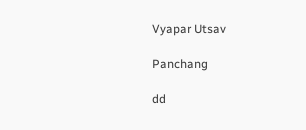Vyapar Utsav

Panchang

dd